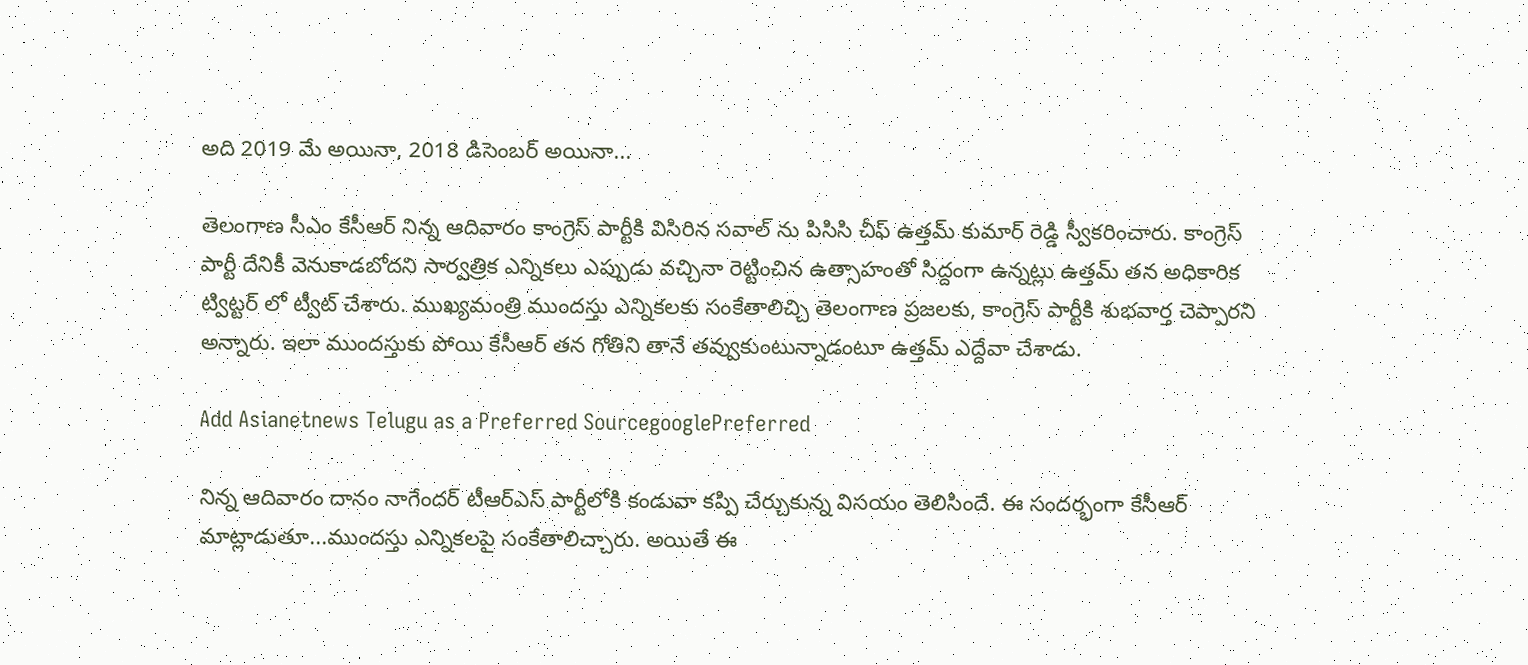అది 2019 మే అయినా, 2018 డిసెంబర్ అయినా...

తెలంగాణ సీఎం కేసీఆర్ నిన్న ఆదివారం కాంగ్రెస్ పార్టీకి విసిరిన సవాల్ ను పిసిసి చీఫ్ ఉత్తమ్ కుమార్ రెడ్డి స్వీకరించారు. కాంగ్రెస్ పార్టీ దేనికీ వెనుకాడబోదని సార్వత్రిక ఎన్నికలు ఎప్పుడు వచ్చినా రెట్టించిన ఉత్సాహంతో సిద్దంగా ఉన్నట్లు ఉత్తమ్ తన అధికారిక ట్విట్టర్ లో ట్వీట్ చేశారు. ముఖ్యమంత్రి ముందస్తు ఎన్నికలకు సంకేతాలిచ్చి తెలంగాణ ప్రజలకు, కాంగ్రెస్ పార్టీకి శుభవార్త చెప్పారని అన్నారు. ఇలా ముందస్తుకు పోయి కేసీఆర్ తన గోతిని తానే తవ్వుకుంటున్నాడంటూ ఉత్తమ్ ఎద్దేవా చేశాడు.

Add Asianetnews Telugu as a Preferred SourcegooglePreferred

నిన్న ఆదివారం దానం నాగేందర్ టీఆర్ఎస్ పార్టీలోకి కండువా కప్పి చేర్చుకున్న విసయం తెలిసిందే. ఈ సందర్భంగా కేసీఆర్ మాట్లాడుతూ...ముందస్తు ఎన్నికలపై సంకేతాలిచ్చారు. అయితే ఈ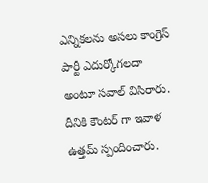ఎన్నికలను అసలు కాంగ్రెస్ పార్టీ ఎదుర్కోగలదా అంటూ సవాల్ విసిరారు. దీనికి కౌంటర్ గా ఇవాళ ఉత్తమ్ స్పందించారు.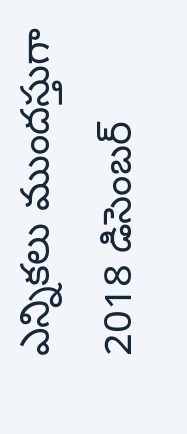ఎన్నికలు ముందస్తుగా 2018 డిసెంబర్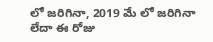లో జరిగినా, 2019 మే లో జరిగినా లేదా ఈ రోజు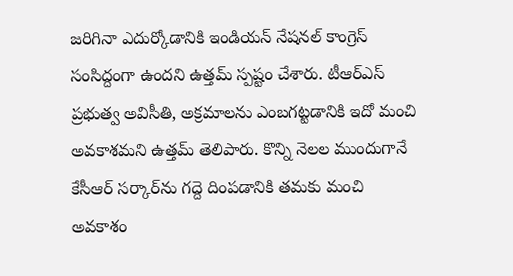జరిగినా ఎదుర్కోడానికి ఇండియన్ నేషనల్ కాంగ్రెస్ సంసిద్దంగా ఉందని ఉత్తమ్ స్పష్టం చేశారు. టీఆర్ఎస్ ప్రభుత్వ అవిసీతి, అక్రమాలను ఎంబగట్టడానికి ఇదో మంచి అవకాశమని ఉత్తమ్ తెలిపారు. కొన్ని నెలల ముందుగానే కేసీఆర్ సర్కార్‌ను గద్దె దింపడానికి తమకు మంచి అవకాశం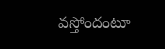వస్తోందంటూ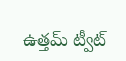ఉత్తమ్ ట్వీట్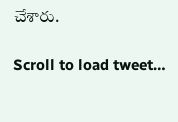చేశారు.

Scroll to load tweet…